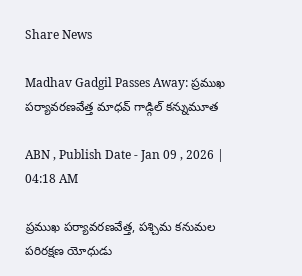Share News

Madhav Gadgil Passes Away: ప్రముఖ పర్యావరణవేత్త మాధవ్‌ గాడ్గిల్‌ కన్నుమూత

ABN , Publish Date - Jan 09 , 2026 | 04:18 AM

ప్రముఖ పర్యావరణవేత్త, పశ్చిమ కనుమల పరిరక్షణ యోధుడు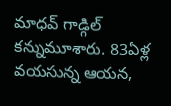మాధవ్‌ గాడ్గిల్‌ కన్నుమూశారు. 83ఏళ్ల వయసున్న ఆయన,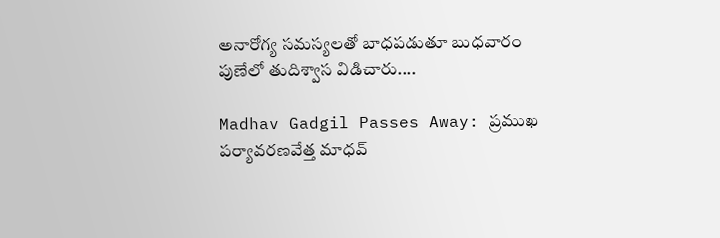అనారోగ్య సమస్యలతో బాధపడుతూ బుధవారం పుణేలో తుదిశ్వాస విడిచారు....

Madhav Gadgil Passes Away: ప్రముఖ పర్యావరణవేత్త మాధవ్‌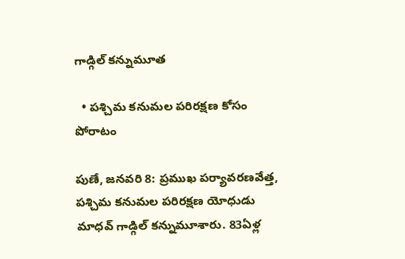గాడ్గిల్‌ కన్నుమూత

  • పశ్చిమ కనుమల పరిరక్షణ కోసం పోరాటం

పుణే, జనవరి 8: ప్రముఖ పర్యావరణవేత్త, పశ్చిమ కనుమల పరిరక్షణ యోధుడు మాధవ్‌ గాడ్గిల్‌ కన్నుమూశారు. 83ఏళ్ల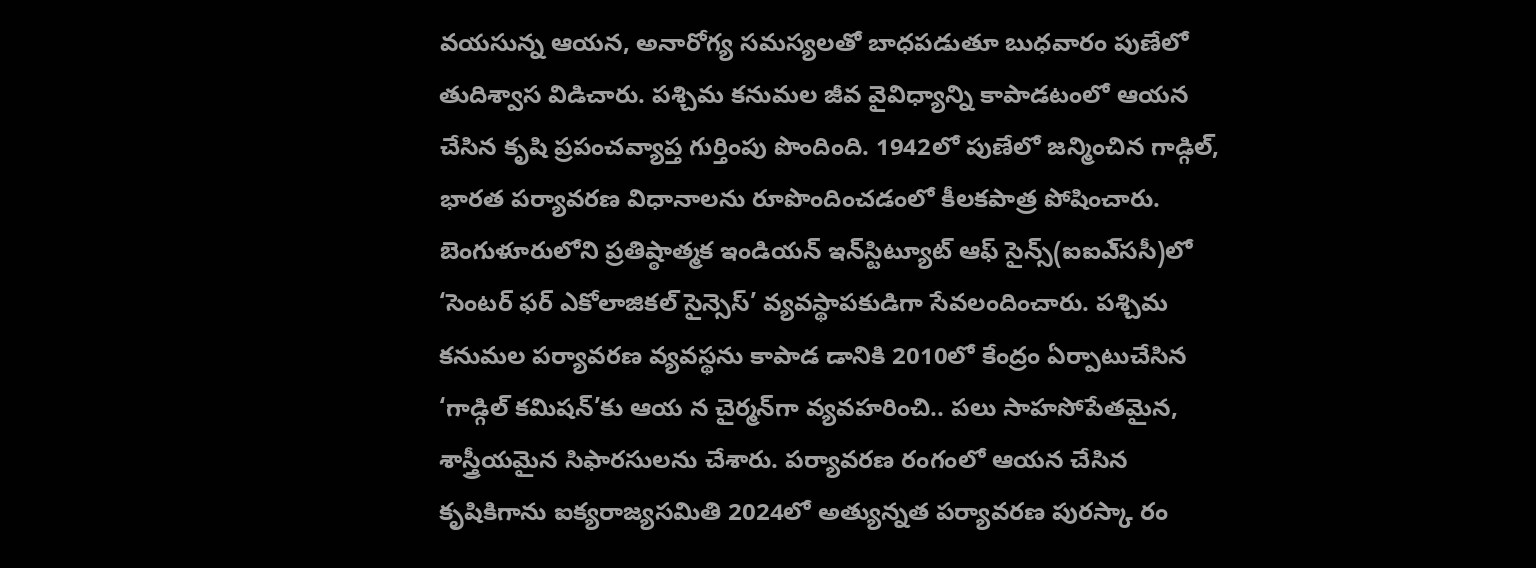వయసున్న ఆయన, అనారోగ్య సమస్యలతో బాధపడుతూ బుధవారం పుణేలో తుదిశ్వాస విడిచారు. పశ్చిమ కనుమల జీవ వైవిధ్యాన్ని కాపాడటంలో ఆయన చేసిన కృషి ప్రపంచవ్యాప్త గుర్తింపు పొందింది. 1942లో పుణేలో జన్మించిన గాడ్గిల్‌, భారత పర్యావరణ విధానాలను రూపొందించడంలో కీలకపాత్ర పోషించారు. బెంగుళూరులోని ప్రతిష్ఠాత్మక ఇండియన్‌ ఇన్‌స్టిట్యూట్‌ ఆఫ్‌ సైన్స్‌(ఐఐఎ్‌ససీ)లో ‘సెంటర్‌ ఫర్‌ ఎకోలాజికల్‌ సైన్సెస్‌’ వ్యవస్థాపకుడిగా సేవలందించారు. పశ్చిమ కనుమల పర్యావరణ వ్యవస్థను కాపాడ డానికి 2010లో కేంద్రం ఏర్పాటుచేసిన ‘గాడ్గిల్‌ కమిషన్‌’కు ఆయ న చైర్మన్‌గా వ్యవహరించి.. పలు సాహసోపేతమైన, శాస్త్రీయమైన సిఫారసులను చేశారు. పర్యావరణ రంగంలో ఆయన చేసిన కృషికిగాను ఐక్యరాజ్యసమితి 2024లో అత్యున్నత పర్యావరణ పురస్కా రం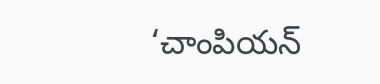‘చాంపియన్‌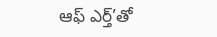ఆఫ్‌ ఎర్త్‌’తో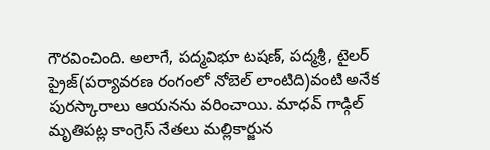గౌరవించింది. అలాగే, పద్మవిభూ టషణ్‌, పద్మశ్రీ, టైలర్‌ ప్రైజ్‌(పర్యావరణ రంగంలో నోబెల్‌ లాంటిది)వంటి అనేక పురస్కారాలు ఆయనను వరించాయి. మాధవ్‌ గాడ్గిల్‌ మృతిపట్ల కాంగ్రెస్‌ నేతలు మల్లికార్జున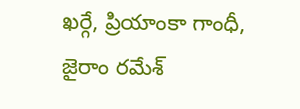ఖర్గే, ప్రియాంకా గాంధీ, జైరాం రమేశ్‌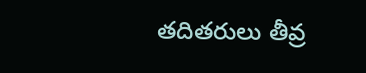తదితరులు తీవ్ర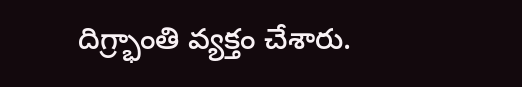దిగ్ర్భాంతి వ్యక్తం చేశారు.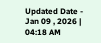Updated Date - Jan 09 , 2026 | 04:18 AM